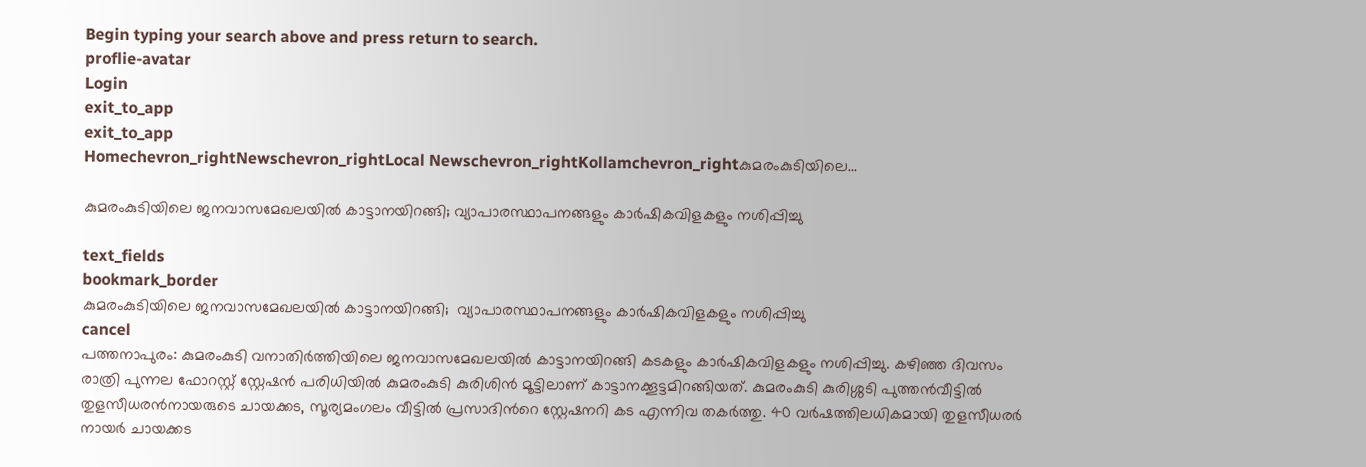Begin typing your search above and press return to search.
proflie-avatar
Login
exit_to_app
exit_to_app
Homechevron_rightNewschevron_rightLocal Newschevron_rightKollamchevron_rightകുമരംകുടിയിലെ...

കുമരംകുടിയിലെ ജനവാസമേഖലയില്‍ കാട്ടാനയിറങ്ങി; വ്യാപാരസ്ഥാപനങ്ങളും കാര്‍ഷികവിളകളും നശിപ്പിച്ചു

text_fields
bookmark_border
കുമരംകുടിയിലെ ജനവാസമേഖലയില്‍ കാട്ടാനയിറങ്ങി;  വ്യാപാരസ്ഥാപനങ്ങളും കാര്‍ഷികവിളകളും നശിപ്പിച്ചു
cancel
പത്തനാപുരം: കുമരംകുടി വനാതിര്‍ത്തിയിലെ ജനവാസമേഖലയില്‍ കാട്ടാനയിറങ്ങി കടകളും കാര്‍ഷികവിളകളും നശിപ്പിച്ചു. കഴിഞ്ഞ ദിവസം രാത്രി പുന്നല ഫോറസ്റ്റ് സ്റ്റേഷൻ പരിധിയിൽ കുമരംകുടി കുരിശിൻ മൂട്ടിലാണ് കാട്ടാനക്കൂട്ടമിറങ്ങിയത്. കുമരംകുടി കുരിശ്ശടി പുത്തൻവീട്ടിൽ തുളസീധരൻനായരുടെ ചായക്കട, സൂര്യമംഗലം വീട്ടിൽ പ്രസാദിന്‍റെ സ്റ്റേഷനറി കട എന്നിവ തകർത്തു. 40 വർഷത്തിലധികമായി തുളസീധരർ നായർ ചായക്കട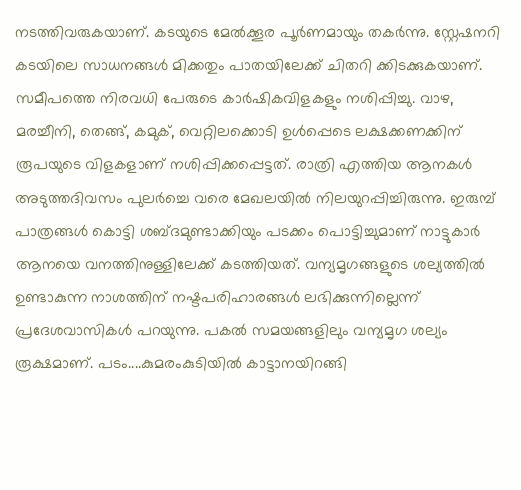നടത്തിവരുകയാണ്. കടയുടെ മേല്‍ക്കൂര പൂര്‍ണമായും തകര്‍ന്നു. സ്റ്റേഷനറി കടയിലെ സാധനങ്ങള്‍ മിക്കതും പാതയിലേക്ക് ചിതറി ക്കിടക്കുകയാണ്. സമീപത്തെ നിരവധി പേരുടെ കാര്‍ഷികവിളകളും നശിപ്പിച്ചു. വാഴ, മരച്ചീനി, തെങ്ങ്, കമുക്, വെറ്റിലക്കൊടി ഉൾപ്പെടെ ലക്ഷക്കണക്കിന് രൂപയുടെ വിളകളാണ് നശിപ്പിക്കപ്പെട്ടത്. രാത്രി എത്തിയ ആനകൾ അടുത്തദിവസം പുലര്‍ച്ചെ വരെ മേഖലയില്‍ നിലയുറപ്പിച്ചിരുന്നു. ഇരുമ്പ് പാത്രങ്ങള്‍ കൊട്ടി ശബ്ദമുണ്ടാക്കിയും പടക്കം പൊട്ടിച്ചുമാണ് നാട്ടുകാർ ആനയെ വനത്തിനുള്ളിലേക്ക് കടത്തിയത്. വന്യമൃഗങ്ങളുടെ ശല്യത്തിൽ ഉണ്ടാകുന്ന നാശത്തിന് നഷ്ടപരിഹാരങ്ങൾ ലഭിക്കുന്നില്ലെന്ന് പ്രദേശവാസികള്‍ പറയുന്നു. പകല്‍ സമയങ്ങളിലും വന്യമൃഗ ശല്യം രൂക്ഷമാണ്. പടം....കുമരംകുടിയില്‍ കാട്ടാനയിറങ്ങി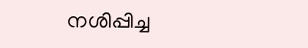നശിപ്പിച്ച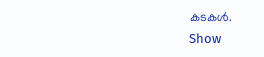കടകള്‍.
Show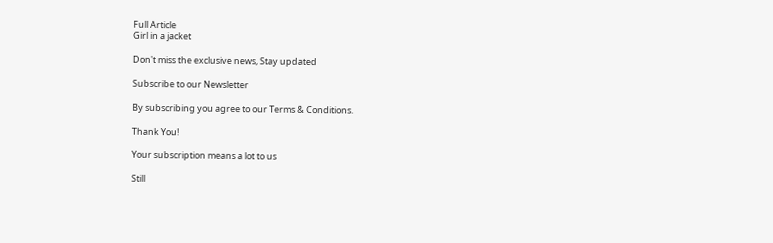Full Article
Girl in a jacket

Don't miss the exclusive news, Stay updated

Subscribe to our Newsletter

By subscribing you agree to our Terms & Conditions.

Thank You!

Your subscription means a lot to us

Still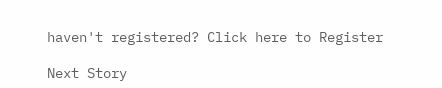haven't registered? Click here to Register

Next Story